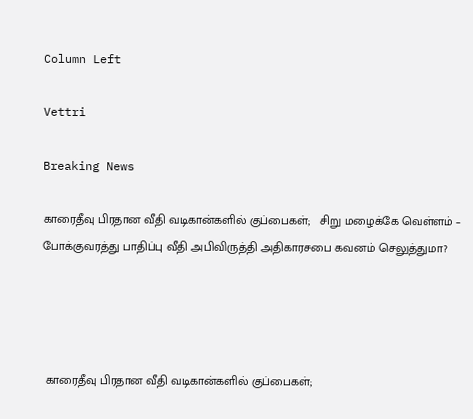Column Left

Vettri

Breaking News

காரைதீவு பிரதான வீதி வடிகான்களில் குப்பைகள்;   சிறு மழைக்கே வெள்ளம் – போக்குவரத்து பாதிப்பு வீதி அபிவிருத்தி அதிகாரசபை கவனம் செலுத்துமா?




 காரைதீவு பிரதான வீதி வடிகான்களில் குப்பைகள்;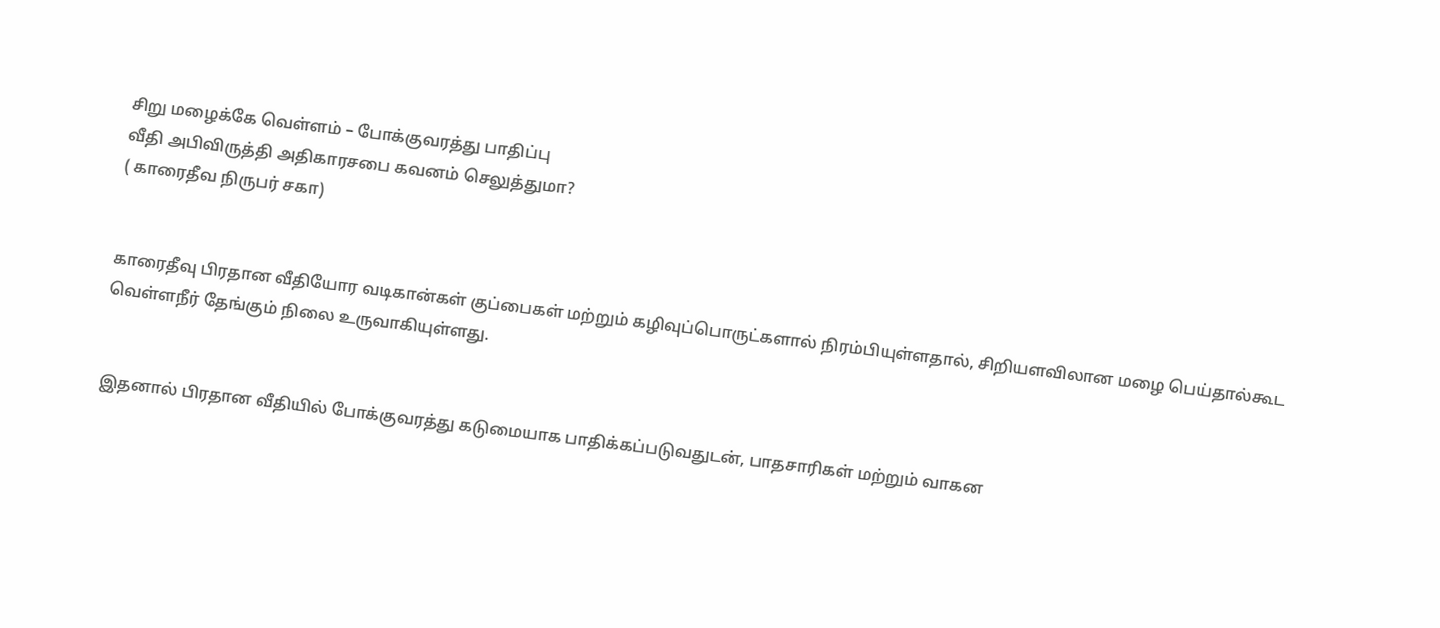சிறு மழைக்கே வெள்ளம் – போக்குவரத்து பாதிப்பு
வீதி அபிவிருத்தி அதிகாரசபை கவனம் செலுத்துமா?
( காரைதீவ நிருபர் சகா)


காரைதீவு பிரதான வீதியோர வடிகான்கள் குப்பைகள் மற்றும் கழிவுப்பொருட்களால் நிரம்பியுள்ளதால், சிறியளவிலான மழை பெய்தால்கூட வெள்ளநீர் தேங்கும் நிலை உருவாகியுள்ளது.


இதனால் பிரதான வீதியில் போக்குவரத்து கடுமையாக பாதிக்கப்படுவதுடன், பாதசாரிகள் மற்றும் வாகன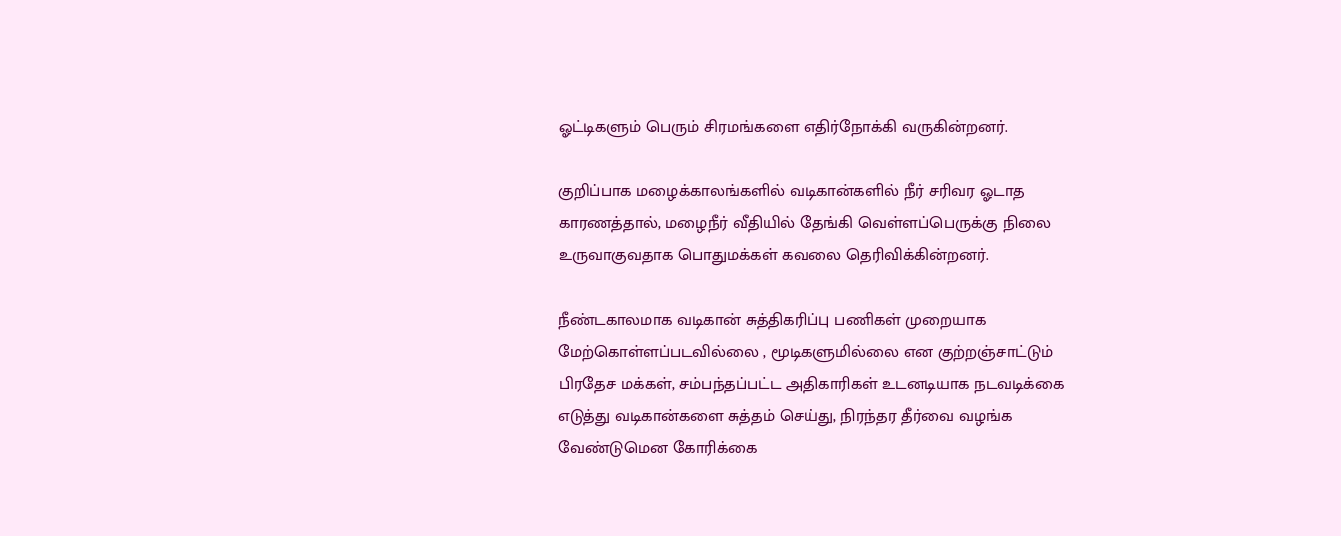ஓட்டிகளும் பெரும் சிரமங்களை எதிர்நோக்கி வருகின்றனர்.

குறிப்பாக மழைக்காலங்களில் வடிகான்களில் நீர் சரிவர ஓடாத காரணத்தால், மழைநீர் வீதியில் தேங்கி வெள்ளப்பெருக்கு நிலை உருவாகுவதாக பொதுமக்கள் கவலை தெரிவிக்கின்றனர்.

நீண்டகாலமாக வடிகான் சுத்திகரிப்பு பணிகள் முறையாக மேற்கொள்ளப்படவில்லை , மூடிகளுமில்லை என குற்றஞ்சாட்டும் பிரதேச மக்கள், சம்பந்தப்பட்ட அதிகாரிகள் உடனடியாக நடவடிக்கை எடுத்து வடிகான்களை சுத்தம் செய்து, நிரந்தர தீர்வை வழங்க வேண்டுமென கோரிக்கை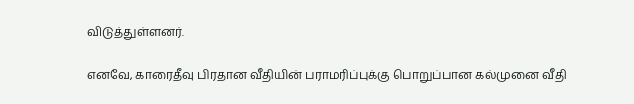விடுத்துள்ளனர்.

எனவே, காரைதீவு பிரதான வீதியின் பராமரிப்புக்கு பொறுப்பான கல்முனை வீதி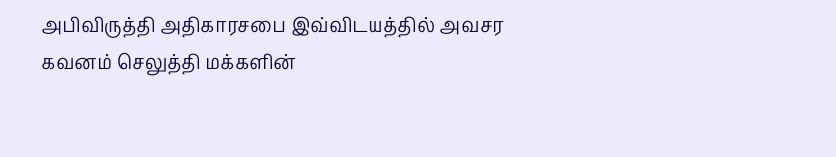அபிவிருத்தி அதிகாரசபை இவ்விடயத்தில் அவசர கவனம் செலுத்தி மக்களின்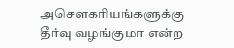அசௌகரியங்களுக்கு தீர்வு வழங்குமா என்ற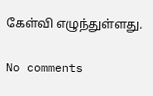கேள்வி எழுந்துள்ளது.

No comments